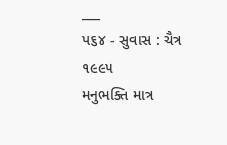___
પ૬૪ - સુવાસ : ચૈત્ર ૧૯૯૫
મનુભક્તિ માત્ર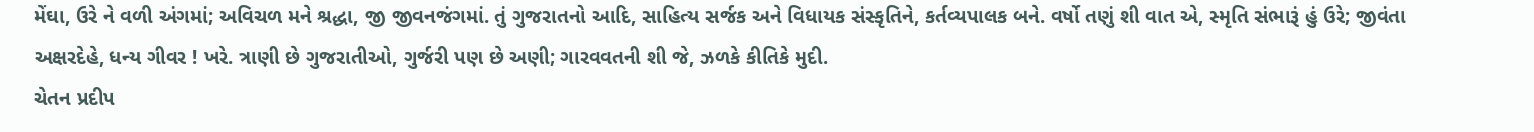મેંઘા, ઉરે ને વળી અંગમાં; અવિચળ મને શ્રદ્ધા, જી જીવનજંગમાં. તું ગુજરાતનો આદિ, સાહિત્ય સર્જક અને વિધાયક સંસ્કૃતિને, કર્તવ્યપાલક બને. વર્ષો તણું શી વાત એ, સ્મૃતિ સંભારૂં હું ઉરે; જીવંતા અક્ષરદેહે, ધન્ય ગીવર ! ખરે. ત્રાણી છે ગુજરાતીઓ, ગુર્જરી પણ છે અણી; ગારવવતની શી જે, ઝળકે કીતિકે મુદી.
ચેતન પ્રદીપ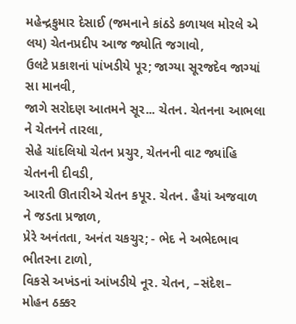મહેન્દ્રકુમાર દેસાઈ (જમનાને કાંઠડે કળાયલ મોરલે એ લય) ચેતનપ્રદીપ આજ જ્યોતિ જગાવો,
ઉલટે પ્રકાશનાં પાંખડીયે પૂર; જાગ્યા સૂરજદેવ જાગ્યાં સા માનવી,
જાગે સરોદણ આતમને સૂર... ચેતન. ચેતનના આભલા ને ચેતનને તારલા,
સેહે ચાંદલિયો ચેતન પ્રચુર, ચેતનની વાટ જ્યાંહિ ચેતનની દીવડી,
આરતી ઊતારીએ ચેતન કપૂર. ચેતન. હૈયાં અજવાળ ને જડતા પ્રજાળ,
પ્રેરે અનંતતા, અનંત ચકચુર; - ભેદ ને અભેદભાવ ભીતરના ટાળો,
વિકસે અખંડનાં આંખડીયે નૂર. ચેતન, –સંદેશ–
મોહન ઠક્કર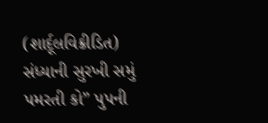(શાર્દૂલવિક્રીડિત) સંધ્યાની સુરખી સમું પમરતી કો” પુપની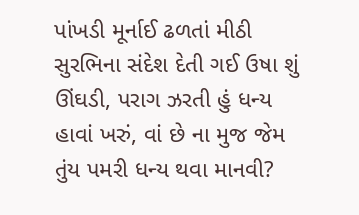પાંખડી મૂર્નાઈ ઢળતાં મીઠી સુરભિના સંદેશ દેતી ગઈ ઉષા શું ઊંઘડી, પરાગ ઝરતી હું ધન્ય હાવાં ખરું, વાં છે ના મુજ જેમ તુંય પમરી ધન્ય થવા માનવી?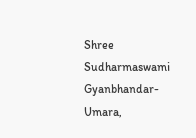Shree Sudharmaswami Gyanbhandar-Umara,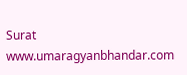Surat
www.umaragyanbhandar.com